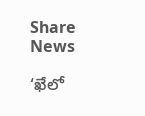Share News

‘ఖేలో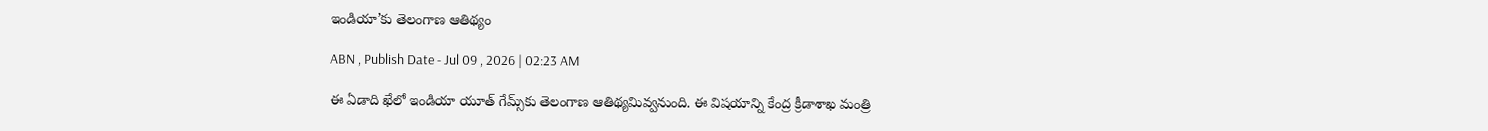ఇండియా’కు తెలంగాణ ఆతిథ్యం

ABN , Publish Date - Jul 09 , 2026 | 02:23 AM

ఈ ఏడాది ఖేలో ఇండియా యూత్‌ గేమ్స్‌కు తెలంగాణ ఆతిథ్యమివ్వనుంది. ఈ విషయాన్ని కేంద్ర క్రీడాశాఖ మంత్రి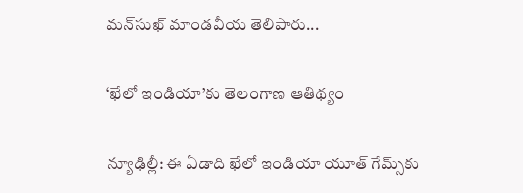మన్‌సుఖ్‌ మాండవీయ తెలిపారు...

‘ఖేలో ఇండియా’కు తెలంగాణ ఆతిథ్యం

న్యూఢిల్లీ: ఈ ఏడాది ఖేలో ఇండియా యూత్‌ గేమ్స్‌కు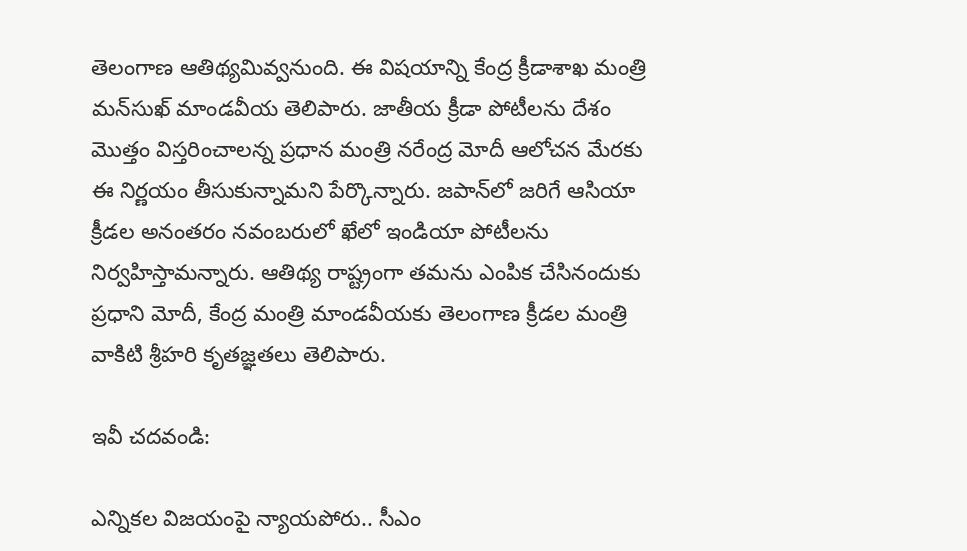తెలంగాణ ఆతిథ్యమివ్వనుంది. ఈ విషయాన్ని కేంద్ర క్రీడాశాఖ మంత్రి మన్‌సుఖ్‌ మాండవీయ తెలిపారు. జాతీయ క్రీడా పోటీలను దేశం మొత్తం విస్తరించాలన్న ప్రధాన మంత్రి నరేంద్ర మోదీ ఆలోచన మేరకు ఈ నిర్ణయం తీసుకున్నామని పేర్కొన్నారు. జపాన్‌లో జరిగే ఆసియా క్రీడల అనంతరం నవంబరులో ఖేలో ఇండియా పోటీలను నిర్వహిస్తామన్నారు. ఆతిథ్య రాష్ట్రంగా తమను ఎంపిక చేసినందుకు ప్రధాని మోదీ, కేంద్ర మంత్రి మాండవీయకు తెలంగాణ క్రీడల మంత్రి వాకిటి శ్రీహరి కృతజ్ఞతలు తెలిపారు.

ఇవీ చదవండి:

ఎన్నికల విజయంపై న్యాయపోరు.. సీఎం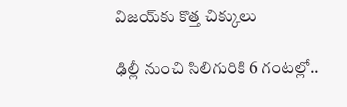విజయ్‌కు కొత్త చిక్కులు

ఢిల్లీ నుంచి సిలిగురికి 6 గంటల్లో..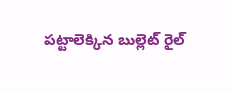పట్టాలెక్కిన బుల్లెట్‌ రైల్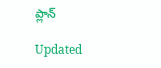ప్లాన్

Updated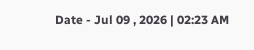Date - Jul 09 , 2026 | 02:23 AM